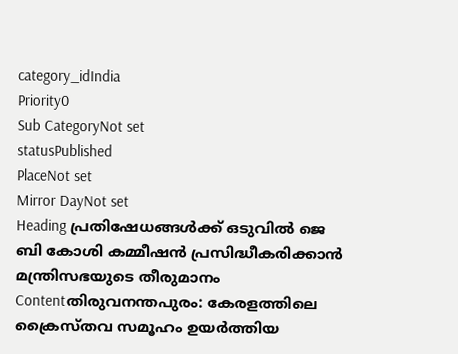category_idIndia
Priority0
Sub CategoryNot set
statusPublished
PlaceNot set
Mirror DayNot set
Heading പ്രതിഷേധങ്ങള്‍ക്ക് ഒടുവില്‍ ജെ ബി കോശി കമ്മീഷൻ പ്രസിദ്ധീകരിക്കാന്‍ മന്ത്രിസഭയുടെ തീരുമാനം
Contentതിരുവനന്തപുരം: കേരളത്തിലെ ക്രൈസ്തവ സമൂഹം ഉയര്‍ത്തിയ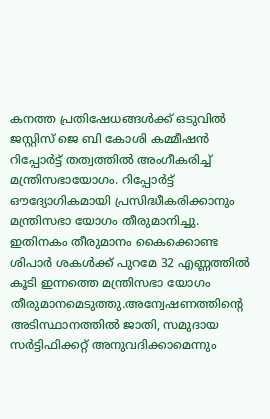കനത്ത പ്രതിഷേധങ്ങള്‍ക്ക് ഒടുവില്‍ ജസ്റ്റിസ് ജെ ബി കോശി കമ്മീഷൻ റിപ്പോർട്ട് തത്വത്തിൽ അംഗീകരിച്ച് മന്ത്രിസഭായോഗം. റിപ്പോർട്ട് ഔദ്യോഗികമായി പ്രസിദ്ധീകരിക്കാനും മന്ത്രിസഭാ യോഗം തീരുമാനിച്ചു. ഇതിനകം തീരുമാനം കൈക്കൊണ്ട ശിപാർ ശകൾക്ക് പുറമേ 32 എണ്ണത്തിൽ കൂടി ഇന്നത്തെ മന്ത്രിസഭാ യോഗം തീരുമാനമെടുത്തു.അന്വേഷണത്തിന്റെ അടിസ്ഥാനത്തിൽ ജാതി, സമുദായ സർട്ടിഫിക്കറ്റ് അനുവദിക്കാമെന്നും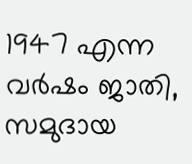1947 എന്ന വർഷം ജാതി, സമുദായ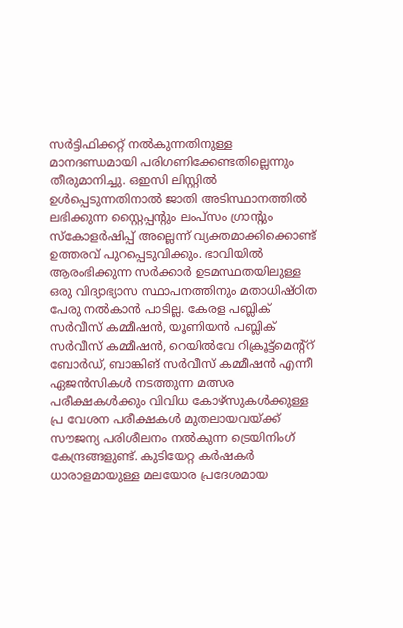സർട്ടിഫിക്കറ്റ് നൽകുന്നതിനുള്ള മാനദണ്ഡമായി പരിഗണിക്കേണ്ടതില്ലെന്നും തീരുമാനിച്ചു. ഒഇസി ലിസ്റ്റിൽ ഉൾപ്പെടുന്നതിനാൽ ജാതി അടിസ്ഥാനത്തിൽ ലഭിക്കുന്ന സ്റ്റൈപ്പൻ്റും ലംപ്‌സം ഗ്രാൻ്റും സ്കോളർഷിപ്പ് അല്ലെന്ന് വ്യക്തമാക്കിക്കൊണ്ട് ഉത്തരവ് പുറപ്പെടുവിക്കും. ഭാവിയിൽ ആരംഭിക്കുന്ന സർക്കാർ ഉടമസ്ഥതയിലുള്ള ഒരു വിദ്യാഭ്യാസ സ്ഥാപനത്തിനും മതാധിഷ്‌ഠിത പേരു നൽകാൻ പാടില്ല. കേരള പബ്ലിക് സർവീസ് കമ്മീഷൻ, യൂണിയൻ പബ്ലിക് സർവീസ് കമ്മീഷൻ, റെയിൽവേ റിക്രൂട്ട്മെന്റ്റ് ബോർഡ്, ബാങ്കിങ് സർവീസ് കമ്മീഷൻ എന്നീ ഏജൻസികൾ നടത്തുന്ന മത്സര പരീക്ഷകൾക്കും വിവിധ കോഴ്‌സുകൾക്കുള്ള പ്ര വേശന പരീക്ഷകൾ മുതലായവയ്ക്ക് സൗജന്യ പരിശീലനം നൽകുന്ന ട്രെയിനിംഗ് കേന്ദ്രങ്ങളുണ്ട്. കുടിയേറ്റ കർഷകർ ധാരാളമായുള്ള മലയോര പ്രദേശമായ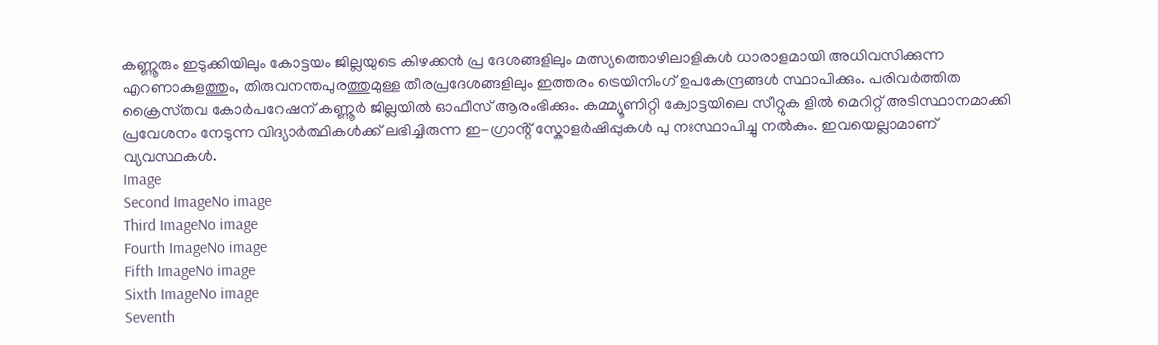കണ്ണൂരും ഇടുക്കിയിലും കോട്ടയം ജില്ലയുടെ കിഴക്കൻ പ്ര ദേശങ്ങളിലും മത്സ്യത്തൊഴിലാളികൾ ധാരാളമായി അധിവസിക്കുന്ന എറണാകുളത്തും, തിരുവനന്തപുരത്തുമുള്ള തീരപ്രദേശങ്ങളിലും ഇത്തരം ട്രെയിനിംഗ് ഉപകേന്ദ്രങ്ങൾ സ്ഥാപിക്കും. പരിവർത്തിത ക്രൈസ്‌തവ കോർപറേഷന് കണ്ണൂർ ജില്ലയിൽ ഓഫീസ് ആരംഭിക്കും. കമ്മ്യൂണിറ്റി ക്വോട്ടയിലെ സീറ്റുക ളിൽ മെറിറ്റ് അടിസ്ഥാനമാക്കി പ്രവേശനം നേടുന്ന വിദ്യാർത്ഥികൾക്ക് ലഭിച്ചിരുന്ന ഇ-ഗ്രാൻ്റ് സ്കോളർഷിപ്പുകൾ പു നഃസ്ഥാപിച്ചു നൽകും. ഇവയെല്ലാമാണ് വ്യവസ്ഥകൾ.
Image
Second ImageNo image
Third ImageNo image
Fourth ImageNo image
Fifth ImageNo image
Sixth ImageNo image
Seventh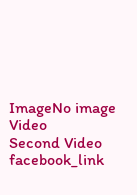ImageNo image
Video
Second Video
facebook_link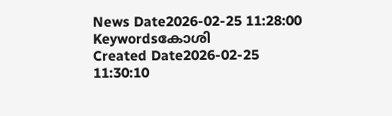News Date2026-02-25 11:28:00
Keywordsകോശി
Created Date2026-02-25 11:30:10